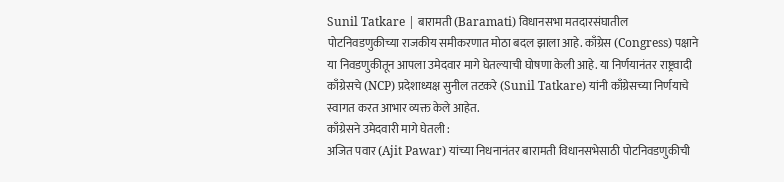Sunil Tatkare | बारामती (Baramati) विधानसभा मतदारसंघातील पोटनिवडणुकीच्या राजकीय समीकरणात मोठा बदल झाला आहे. काँग्रेस (Congress) पक्षाने या निवडणुकीतून आपला उमेदवार मागे घेतल्याची घोषणा केली आहे. या निर्णयानंतर राष्ट्रवादी काँग्रेसचे (NCP) प्रदेशाध्यक्ष सुनील तटकरे (Sunil Tatkare) यांनी काँग्रेसच्या निर्णयाचे स्वागत करत आभार व्यक्त केले आहेत.
काँग्रेसने उमेदवारी मागे घेतली :
अजित पवार (Ajit Pawar) यांच्या निधनानंतर बारामती विधानसभेसाठी पोटनिवडणुकीची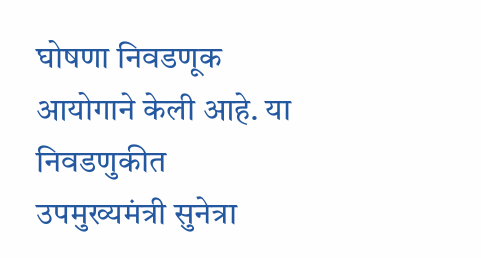घोषणा निवडणूक आयोगाने केली आहे. या निवडणुकीत उपमुख्यमंत्री सुनेत्रा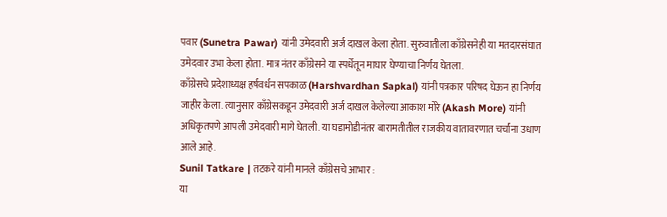पवार (Sunetra Pawar) यांनी उमेदवारी अर्ज दाखल केला होता. सुरुवातीला काँग्रेसनेही या मतदारसंघात उमेदवार उभा केला होता. मात्र नंतर काँग्रेसने या स्पर्धेतून माघार घेण्याचा निर्णय घेतला.
काँग्रेसचे प्रदेशाध्यक्ष हर्षवर्धन सपकाळ (Harshvardhan Sapkal) यांनी पत्रकार परिषद घेऊन हा निर्णय जाहीर केला. त्यानुसार काँग्रेसकडून उमेदवारी अर्ज दाखल केलेल्या आकाश मोरे (Akash More) यांनी अधिकृतपणे आपली उमेदवारी मागे घेतली. या घडामोडीनंतर बारामतीतील राजकीय वातावरणात चर्चांना उधाण आले आहे.
Sunil Tatkare | तटकरे यांनी मानले काँग्रेसचे आभार :
या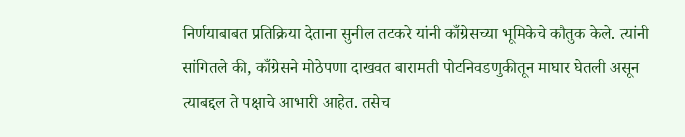निर्णयाबाबत प्रतिक्रिया देताना सुनील तटकरे यांनी काँग्रेसच्या भूमिकेचे कौतुक केले. त्यांनी सांगितले की, काँग्रेसने मोठेपणा दाखवत बारामती पोटनिवडणुकीतून माघार घेतली असून त्याबद्दल ते पक्षाचे आभारी आहेत. तसेच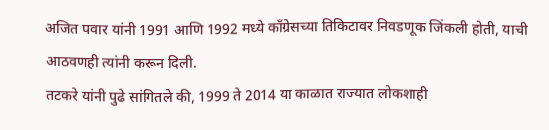अजित पवार यांनी 1991 आणि 1992 मध्ये काँग्रेसच्या तिकिटावर निवडणूक जिंकली होती, याची आठवणही त्यांनी करून दिली.
तटकरे यांनी पुढे सांगितले की, 1999 ते 2014 या काळात राज्यात लोकशाही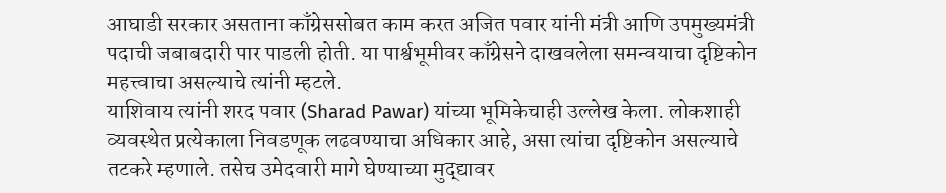आघाडी सरकार असताना काँग्रेससोबत काम करत अजित पवार यांनी मंत्री आणि उपमुख्यमंत्री पदाची जबाबदारी पार पाडली होती. या पार्श्वभूमीवर काँग्रेसने दाखवलेला समन्वयाचा दृष्टिकोन महत्त्वाचा असल्याचे त्यांनी म्हटले.
याशिवाय त्यांनी शरद पवार (Sharad Pawar) यांच्या भूमिकेचाही उल्लेख केला. लोकशाही व्यवस्थेत प्रत्येकाला निवडणूक लढवण्याचा अधिकार आहे, असा त्यांचा दृष्टिकोन असल्याचे तटकरे म्हणाले. तसेच उमेदवारी मागे घेण्याच्या मुद्द्यावर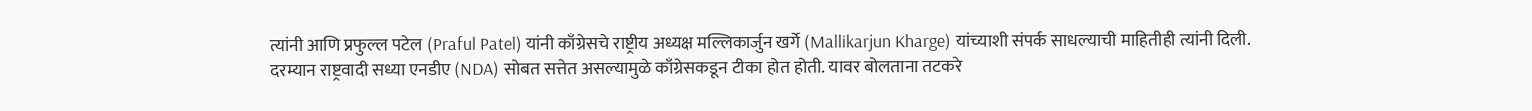त्यांनी आणि प्रफुल्ल पटेल (Praful Patel) यांनी काँग्रेसचे राष्ट्रीय अध्यक्ष मल्लिकार्जुन खर्गे (Mallikarjun Kharge) यांच्याशी संपर्क साधल्याची माहितीही त्यांनी दिली.
दरम्यान राष्ट्रवादी सध्या एनडीए (NDA) सोबत सत्तेत असल्यामुळे काँग्रेसकडून टीका होत होती. यावर बोलताना तटकरे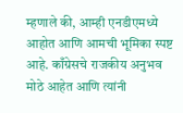म्हणाले की, आम्ही एनडीएमध्ये आहोत आणि आमची भूमिका स्पष्ट आहे. काँग्रेसचे राजकीय अनुभव मोठे आहेत आणि त्यांनी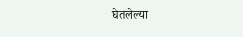घेतलेल्या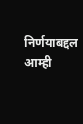निर्णयाबद्दल आम्ही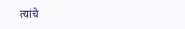त्यांचे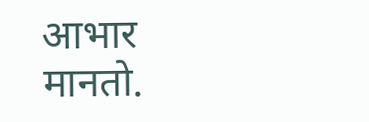आभार मानतो.